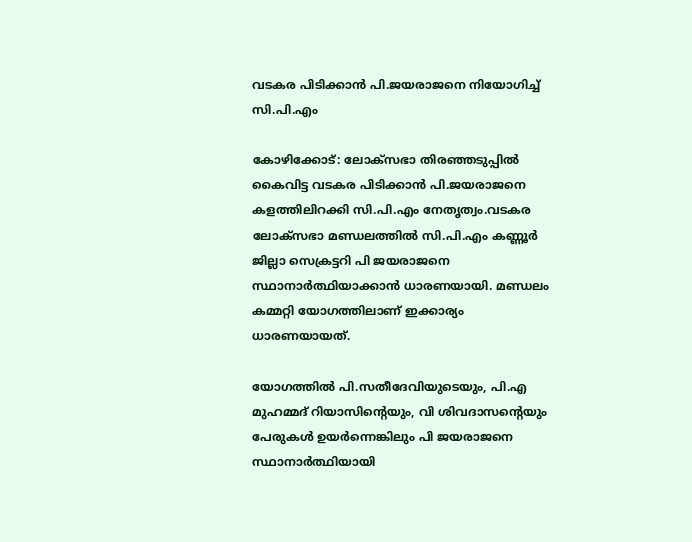വടകര പിടിക്കാന്‍ പി.ജയരാജനെ നിയോഗിച്ച്‌ സി.പി.എം

കോഴിക്കോട്: ലോക്‌സഭാ തിരഞ്ഞടുപ്പില്‍ കൈവിട്ട വടകര പിടിക്കാന്‍ പി.ജയരാജനെ കളത്തിലിറക്കി സി.പി.എം നേതൃത്വം.വടകര ലോക്‌സഭാ മണ്ഡലത്തില്‍ സി.പി.എം കണ്ണൂര്‍ ജില്ലാ സെക്രട്ടറി പി ജയരാജനെ സ്ഥാനാര്‍ത്ഥിയാക്കാന്‍ ധാരണയായി. മണ്ഡലം കമ്മറ്റി യോഗത്തിലാണ് ഇക്കാര്യം ധാരണയായത്.

യോഗത്തില്‍ പി.സതീദേവിയുടെയും, പി.എ മുഹമ്മദ് റിയാസിന്റെയും, വി ശിവദാസന്റെയും പേരുകള്‍ ഉയര്‍ന്നെങ്കിലും പി ജയരാജനെ സ്ഥാനാര്‍ത്ഥിയായി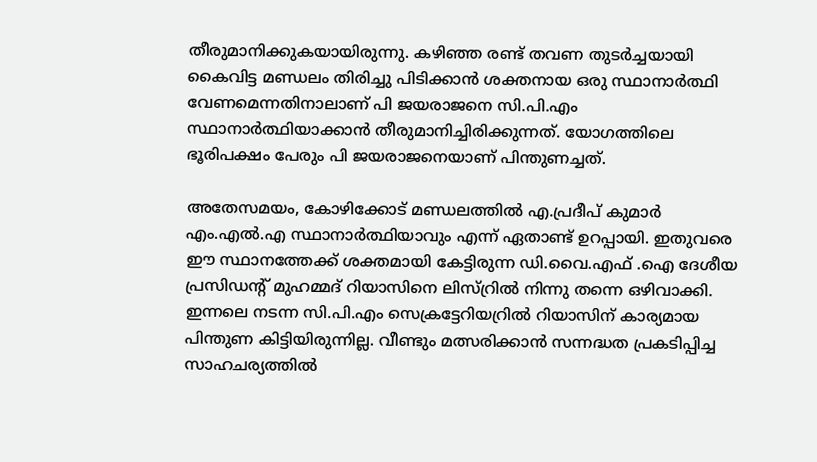തീരുമാനിക്കുകയായിരുന്നു. കഴിഞ്ഞ രണ്ട് തവണ തുടര്‍ച്ചയായി കൈവിട്ട മണ്ഡലം തിരിച്ചു പിടിക്കാന്‍ ശക്തനായ ഒരു സ്ഥാനാര്‍ത്ഥി വേണമെന്നതിനാലാണ് പി ജയരാജനെ സി.പി.എം സ്ഥാനാര്‍ത്ഥിയാക്കാന്‍ തീരുമാനിച്ചിരിക്കുന്നത്. യോഗത്തിലെ ഭൂരിപക്ഷം പേരും പി ജയരാജനെയാണ് പിന്തുണച്ചത്.

അതേസമയം, കോഴിക്കോട് മണ്ഡലത്തില്‍ എ.പ്രദീപ് കുമാര്‍ എം.എല്‍.എ സ്ഥാനാര്‍ത്ഥിയാവും എന്ന് ഏതാണ്ട് ഉറപ്പായി. ഇതുവരെ ഈ സ്ഥാനത്തേക്ക് ശക്തമായി കേട്ടിരുന്ന ഡി.വൈ.എഫ് .ഐ ദേശീയ പ്രസിഡന്റ് മുഹമ്മദ് റിയാസിനെ ലിസ്റ്രില്‍ നിന്നു തന്നെ ഒഴിവാക്കി. ഇന്നലെ നടന്ന സി.പി.എം സെക്രട്ടേറിയറ്രില്‍ റിയാസിന് കാര്യമായ പിന്തുണ കിട്ടിയിരുന്നില്ല. വീണ്ടും മത്സരിക്കാന്‍ സന്നദ്ധത പ്രകടിപ്പിച്ച സാഹചര്യത്തില്‍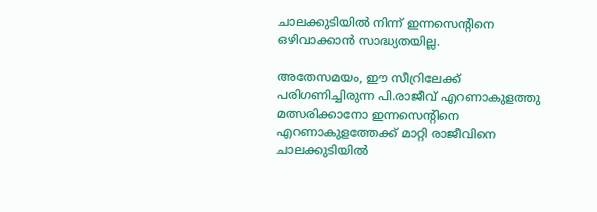ചാലക്കുടിയില്‍ നിന്ന് ഇന്നസെന്റിനെ ഒഴിവാക്കാന്‍ സാദ്ധ്യതയില്ല.

അതേസമയം, ഈ സീറ്രിലേക്ക് പരിഗണിച്ചിരുന്ന പി.രാജീവ് എറണാകുളത്തു മത്സരിക്കാനോ ഇന്നസെന്റിനെ എറണാകുളത്തേക്ക് മാറ്റി രാജീവിനെ ചാലക്കുടിയില്‍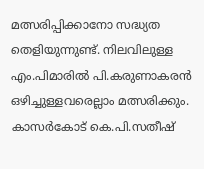മത്സരിപ്പിക്കാനോ സദ്ധ്യത തെളിയുന്നുണ്ട്. നിലവിലുള്ള എം.പിമാരില്‍ പി.കരുണാകരന്‍ ഒഴിച്ചുള്ളവരെല്ലാം മത്സരിക്കും. കാസര്‍കോട് കെ.പി.സതീഷ്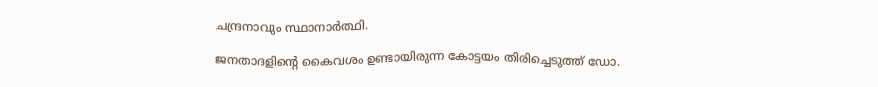ചന്ദ്രനാവും സ്ഥാനാര്‍ത്ഥി.

ജനതാദളിന്റെ കൈവശം ഉണ്ടായിരുന്ന കോട്ടയം തിരിച്ചെടുത്ത് ഡോ.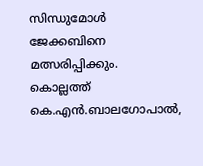സിന്ധുമോള്‍ ജേക്കബിനെ മത്സരിപ്പിക്കും. കൊല്ലത്ത് കെ.എന്‍.ബാലഗോപാല്‍,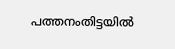പത്തനംതിട്ടയില്‍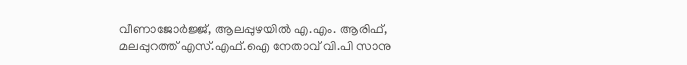വീണാജോര്‍ജ്ജ്, ആലപ്പുഴയില്‍ എ.എം. ആരിഫ്, മലപ്പുറത്ത് എസ്.എഫ്.ഐ നേതാവ് വി.പി സാനു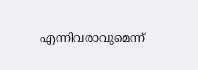എന്നിവരാവുമെന്ന്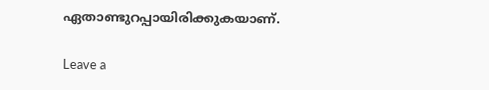ഏതാണ്ടുറപ്പായിരിക്കുകയാണ്.

Leave a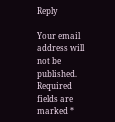Reply

Your email address will not be published. Required fields are marked *